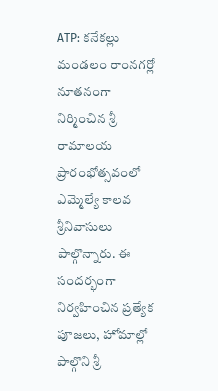ATP: కనేకల్లు మండలం రాంనగర్లో నూతనంగా నిర్మించిన శ్రీ రామాలయ ప్రారంభోత్సవంలో ఎమ్మెల్యే కాలవ శ్రీనివాసులు పాల్గొన్నారు. ఈ సందర్భంగా నిర్వహించిన ప్రత్యేక పూజలు, హోమాల్లో పాల్గొని శ్రీ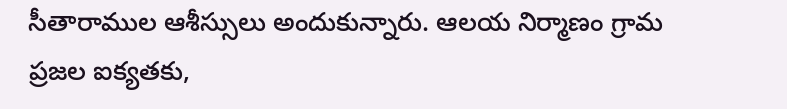సీతారాముల ఆశీస్సులు అందుకున్నారు. ఆలయ నిర్మాణం గ్రామ ప్రజల ఐక్యతకు,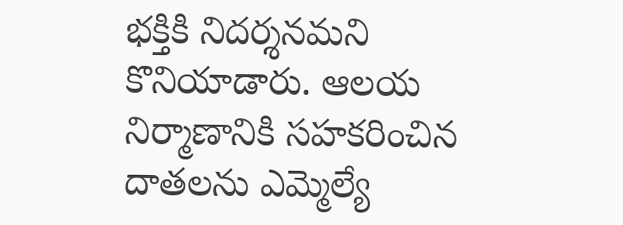భక్తికి నిదర్శనమని కొనియాడారు. ఆలయ నిర్మాణానికి సహకరించిన దాతలను ఎమ్మెల్యే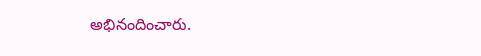అభినందించారు.